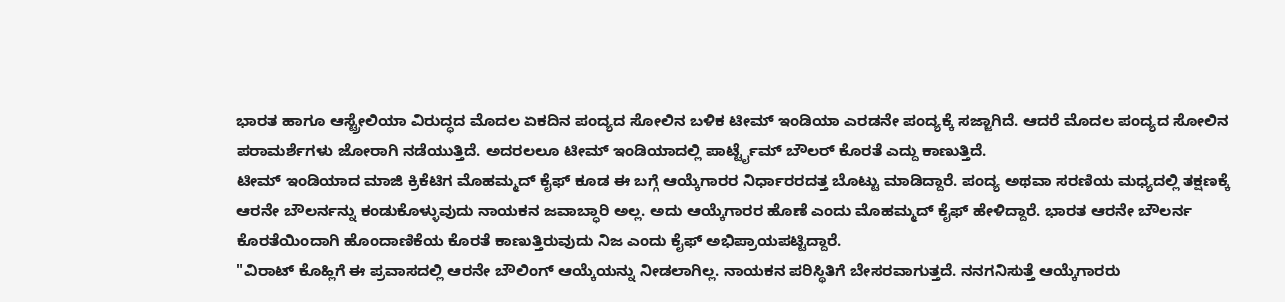ಭಾರತ ಹಾಗೂ ಆಸ್ಟ್ರೇಲಿಯಾ ವಿರುದ್ಧದ ಮೊದಲ ಏಕದಿನ ಪಂದ್ಯದ ಸೋಲಿನ ಬಳಿಕ ಟೀಮ್ ಇಂಡಿಯಾ ಎರಡನೇ ಪಂದ್ಯಕ್ಕೆ ಸಜ್ಜಾಗಿದೆ. ಆದರೆ ಮೊದಲ ಪಂದ್ಯದ ಸೋಲಿನ ಪರಾಮರ್ಶೆಗಳು ಜೋರಾಗಿ ನಡೆಯುತ್ತಿದೆ. ಅದರಲಲೂ ಟೀಮ್ ಇಂಡಿಯಾದಲ್ಲಿ ಪಾರ್ಟ್ಟೈಮ್ ಬೌಲರ್ ಕೊರತೆ ಎದ್ದು ಕಾಣುತ್ತಿದೆ.
ಟೀಮ್ ಇಂಡಿಯಾದ ಮಾಜಿ ಕ್ರಿಕೆಟಿಗ ಮೊಹಮ್ಮದ್ ಕೈಫ್ ಕೂಡ ಈ ಬಗ್ಗೆ ಆಯ್ಕೆಗಾರರ ನಿರ್ಧಾರರದತ್ತ ಬೊಟ್ಟು ಮಾಡಿದ್ದಾರೆ. ಪಂದ್ಯ ಅಥವಾ ಸರಣಿಯ ಮಧ್ಯದಲ್ಲಿ ತಕ್ಷಣಕ್ಕೆ ಆರನೇ ಬೌಲರ್ನನ್ನು ಕಂಡುಕೊಳ್ಳುವುದು ನಾಯಕನ ಜವಾಬ್ಧಾರಿ ಅಲ್ಲ. ಅದು ಆಯ್ಕೆಗಾರರ ಹೊಣೆ ಎಂದು ಮೊಹಮ್ಮದ್ ಕೈಫ್ ಹೇಳಿದ್ದಾರೆ. ಭಾರತ ಆರನೇ ಬೌಲರ್ನ ಕೊರತೆಯಿಂದಾಗಿ ಹೊಂದಾಣಿಕೆಯ ಕೊರತೆ ಕಾಣುತ್ತಿರುವುದು ನಿಜ ಎಂದು ಕೈಫ್ ಅಭಿಪ್ರಾಯಪಟ್ಟಿದ್ದಾರೆ.
"ವಿರಾಟ್ ಕೊಹ್ಲಿಗೆ ಈ ಪ್ರವಾಸದಲ್ಲಿ ಆರನೇ ಬೌಲಿಂಗ್ ಆಯ್ಕೆಯನ್ನು ನೀಡಲಾಗಿಲ್ಲ. ನಾಯಕನ ಪರಿಸ್ಥಿತಿಗೆ ಬೇಸರವಾಗುತ್ತದೆ. ನನಗನಿಸುತ್ತೆ ಆಯ್ಕೆಗಾರರು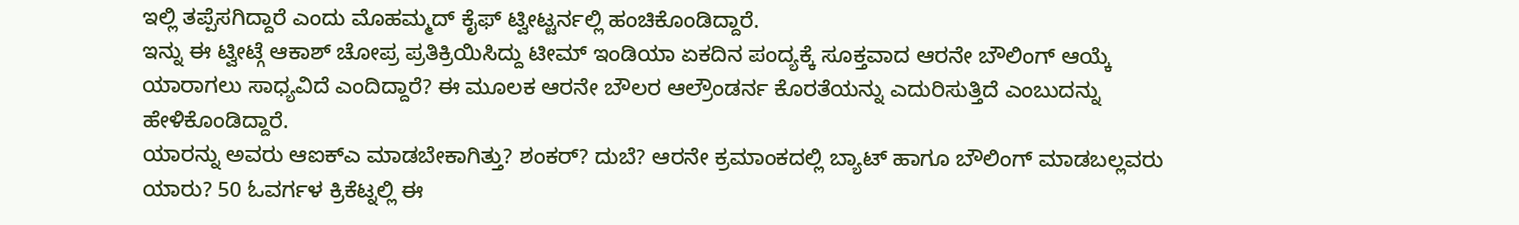ಇಲ್ಲಿ ತಪ್ಪೆಸಗಿದ್ದಾರೆ ಎಂದು ಮೊಹಮ್ಮದ್ ಕೈಫ್ ಟ್ವೀಟ್ಟರ್ನಲ್ಲಿ ಹಂಚಿಕೊಂಡಿದ್ದಾರೆ.
ಇನ್ನು ಈ ಟ್ವೀಟ್ಗೆ ಆಕಾಶ್ ಚೋಪ್ರ ಪ್ರತಿಕ್ರಿಯಿಸಿದ್ದು ಟೀಮ್ ಇಂಡಿಯಾ ಏಕದಿನ ಪಂದ್ಯಕ್ಕೆ ಸೂಕ್ತವಾದ ಆರನೇ ಬೌಲಿಂಗ್ ಆಯ್ಕೆ ಯಾರಾಗಲು ಸಾಧ್ಯವಿದೆ ಎಂದಿದ್ದಾರೆ? ಈ ಮೂಲಕ ಆರನೇ ಬೌಲರ ಆಲ್ರೌಂಡರ್ನ ಕೊರತೆಯನ್ನು ಎದುರಿಸುತ್ತಿದೆ ಎಂಬುದನ್ನು ಹೇಳಿಕೊಂಡಿದ್ದಾರೆ.
ಯಾರನ್ನು ಅವರು ಆಐಕ್ಎ ಮಾಡಬೇಕಾಗಿತ್ತು? ಶಂಕರ್? ದುಬೆ? ಆರನೇ ಕ್ರಮಾಂಕದಲ್ಲಿ ಬ್ಯಾಟ್ ಹಾಗೂ ಬೌಲಿಂಗ್ ಮಾಡಬಲ್ಲವರು ಯಾರು? 50 ಓವರ್ಗಳ ಕ್ರಿಕೆಟ್ನಲ್ಲಿ ಈ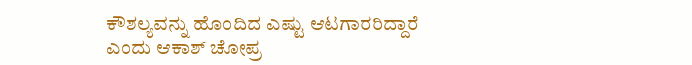ಕೌಶಲ್ಯವನ್ನು ಹೊಂದಿದ ಎಷ್ಟು ಆಟಗಾರರಿದ್ದಾರೆ ಎಂದು ಆಕಾಶ್ ಚೋಪ್ರ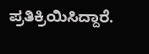ಪ್ರತಿಕ್ರಿಯಿಸಿದ್ದಾರೆ.